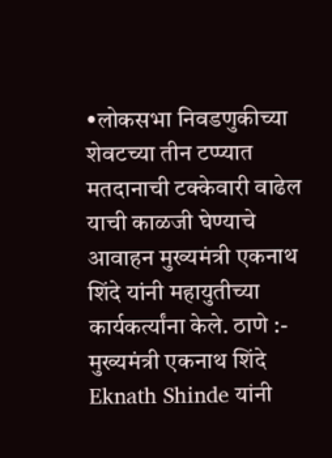•लोकसभा निवडणुकीच्या शेवटच्या तीन टप्प्यात मतदानाची टक्केवारी वाढेल याची काळजी घेण्याचे आवाहन मुख्यमंत्री एकनाथ शिंदे यांनी महायुतीच्या कार्यकर्त्यांना केले. ठाणे :- मुख्यमंत्री एकनाथ शिंदे Eknath Shinde यांनी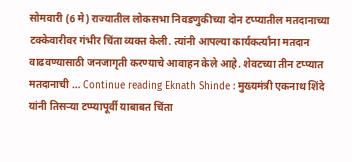सोमवारी (6 मे) राज्यातील लोकसभा निवडणुकीच्या दोन टप्प्यातील मतदानाच्या टक्केवारीवर गंभीर चिंता व्यक्त केली. त्यांनी आपल्या कार्यकर्त्यांना मतदान वाढवण्यासाठी जनजागृती करण्याचे आवाहन केले आहे. शेवटच्या तीन टप्प्यात मतदानाची … Continue reading Eknath Shinde : मुख्यमंत्री एकनाथ शिंदे यांनी तिसऱ्या टप्प्यापूर्वी याबाबत चिंता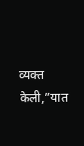व्यक्त केली,”यात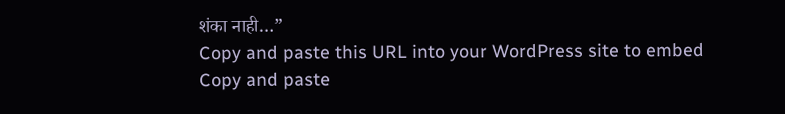शंका नाही…”
Copy and paste this URL into your WordPress site to embed
Copy and paste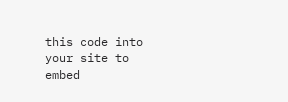this code into your site to embed